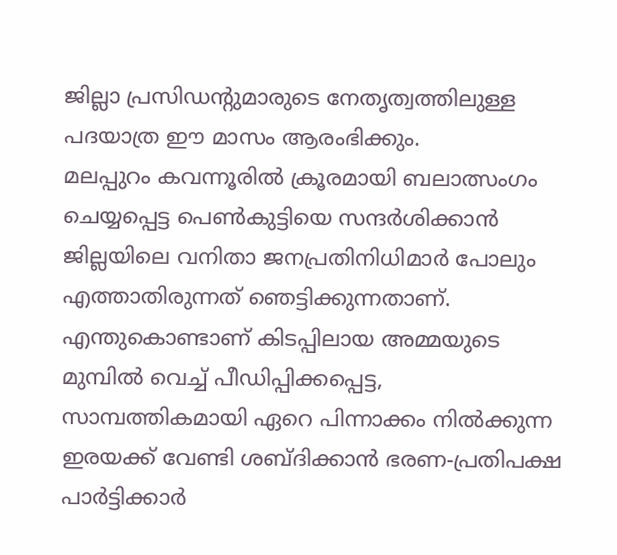ജില്ലാ പ്രസിഡൻ്റുമാരുടെ നേതൃത്വത്തിലുള്ള പദയാത്ര ഈ മാസം ആരംഭിക്കും.
മലപ്പുറം കവന്നൂരിൽ ക്രൂരമായി ബലാത്സംഗം ചെയ്യപ്പെട്ട പെൺകുട്ടിയെ സന്ദർശിക്കാൻ ജില്ലയിലെ വനിതാ ജനപ്രതിനിധിമാർ പോലും എത്താതിരുന്നത് ഞെട്ടിക്കുന്നതാണ്. എന്തുകൊണ്ടാണ് കിടപ്പിലായ അമ്മയുടെ മുമ്പിൽ വെച്ച് പീഡിപ്പിക്കപ്പെട്ട, സാമ്പത്തികമായി ഏറെ പിന്നാക്കം നിൽക്കുന്ന ഇരയക്ക് വേണ്ടി ശബ്ദിക്കാൻ ഭരണ-പ്രതിപക്ഷ പാർട്ടിക്കാർ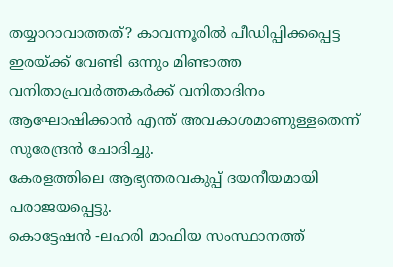തയ്യാറാവാത്തത്? കാവന്നൂരിൽ പീഡിപ്പിക്കപ്പെട്ട ഇരയ്ക്ക് വേണ്ടി ഒന്നും മിണ്ടാത്ത വനിതാപ്രവർത്തകർക്ക് വനിതാദിനം ആഘോഷിക്കാൻ എന്ത് അവകാശമാണുള്ളതെന്ന് സുരേന്ദ്രൻ ചോദിച്ചു.
കേരളത്തിലെ ആഭ്യന്തരവകുപ്പ് ദയനീയമായി പരാജയപ്പെട്ടു.
കൊട്ടേഷൻ -ലഹരി മാഫിയ സംസ്ഥാനത്ത്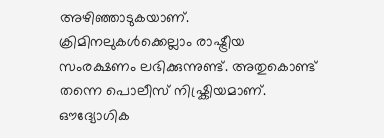അഴിഞ്ഞാടുകയാണ്. ക്രിമിനലുകൾക്കെല്ലാം രാഷ്ട്രീയ സംരക്ഷണം ലഭിക്കുന്നുണ്ട്. അതുകൊണ്ട് തന്നെ പൊലീസ് നിഷ്ക്രിയമാണ്. ഔദ്യോഗിക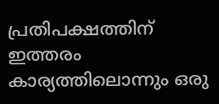പ്രതിപക്ഷത്തിന് ഇത്തരം കാര്യത്തിലൊന്നും ഒരു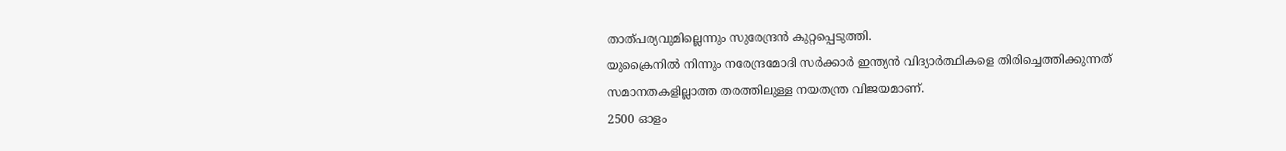താത്പര്യവുമില്ലെന്നും സുരേന്ദ്രൻ കുറ്റപ്പെടുത്തി.
യുക്രൈനിൽ നിന്നും നരേന്ദ്രമോദി സർക്കാർ ഇന്ത്യൻ വിദ്യാർത്ഥികളെ തിരിച്ചെത്തിക്കുന്നത് സമാനതകളില്ലാത്ത തരത്തിലുള്ള നയതന്ത്ര വിജയമാണ്.
2500 ഓളം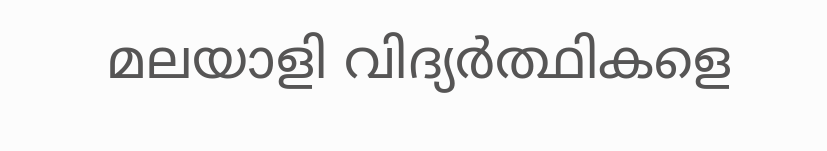മലയാളി വിദ്യർത്ഥികളെ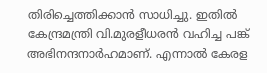തിരിച്ചെത്തിക്കാൻ സാധിച്ചു. ഇതിൽ കേന്ദ്രമന്ത്രി വി.മുരളീധരൻ വഹിച്ച പങ്ക് അഭിനന്ദനാർഹമാണ്. എന്നാൽ കേരള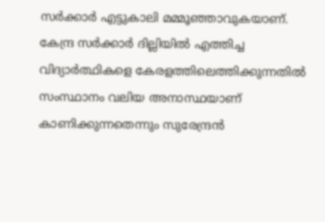സർക്കാർ എട്ടുകാലി മമ്മൂഞ്ഞാവുകയാണ്. കേന്ദ്ര സർക്കാർ ദില്ലിയിൽ എത്തിച്ച വിദ്യാർത്ഥികളെ കേരളത്തിലെത്തിക്കുന്നതിൽ സംസ്ഥാനം വലിയ അനാസ്ഥയാണ് കാണിക്കുന്നതെന്നും സുരേന്ദ്രൻ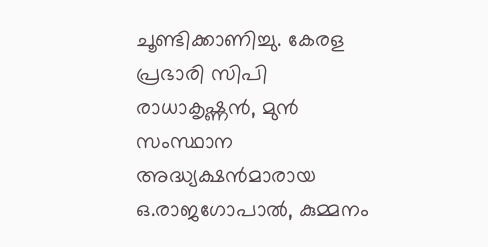ചൂണ്ടിക്കാണിച്ചു. കേരള പ്രഭാരി സിപി രാധാകൃഷ്ണൻ, മുൻ സംസ്ഥാന അദ്ധ്യക്ഷൻമാരായ ഒ.രാജഗോപാൽ, കുമ്മനം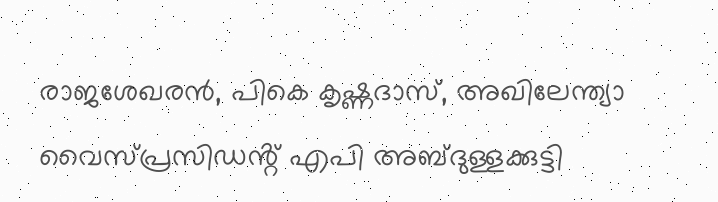രാജശേഖരൻ, പികെ കൃഷ്ണദാസ്, അഖിലേന്ത്യാ വൈസ്പ്രസിഡൻ്റ് എപി അബ്ദുള്ളക്കുട്ടി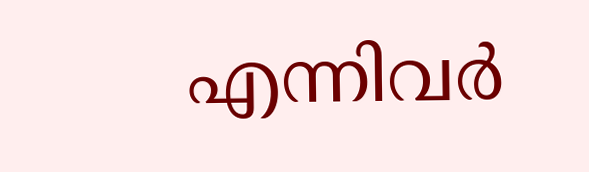എന്നിവർ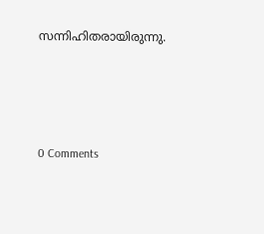സന്നിഹിതരായിരുന്നു.




0 Comments